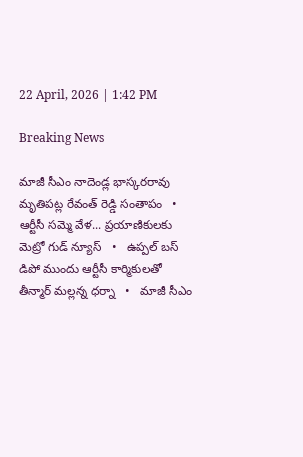22 April, 2026 | 1:42 PM

Breaking News

మాజీ సీఎం నాదెండ్ల భాస్కరరావు మృతిపట్ల రేవంత్ రెడ్డి సంతాపం   •   ఆర్టీసీ సమ్మె వేళ... ప్రయాణికులకు మెట్రో గుడ్ న్యూస్   •   ఉప్పల్ బస్ డిపో ముందు ఆర్టీసీ కార్మికులతో తీన్మార్ మల్లన్న ధర్నా   •   మాజీ సీఎం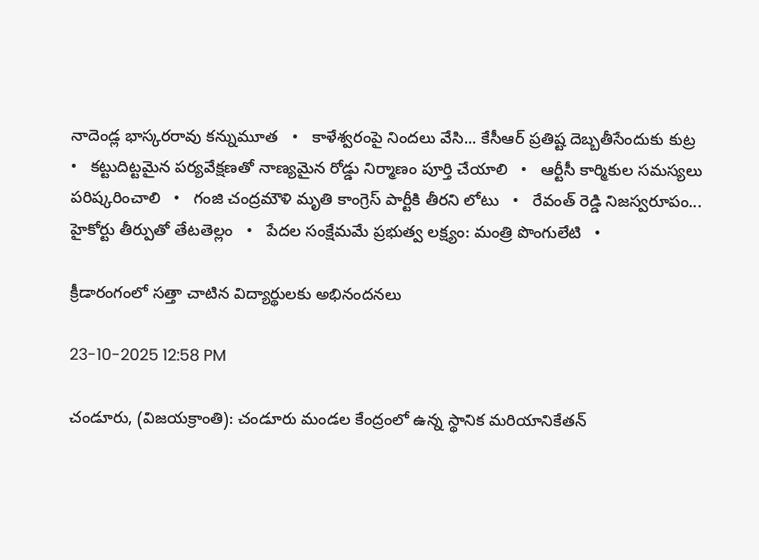నాదెండ్ల భాస్కరరావు కన్నుమూత   •   కాళేశ్వరంపై నిందలు వేసి... కేసీఆర్ ప్రతిష్ట దెబ్బతీసేందుకు కుట్ర   •   కట్టుదిట్టమైన పర్యవేక్షణతో నాణ్యమైన రోడ్డు నిర్మాణం పూర్తి చేయాలి   •   ఆర్టీసీ కార్మికుల సమస్యలు పరిష్కరించాలి   •   గంజి చంద్రమౌళి మృతి కాంగ్రెస్ పార్టీకి తీరని లోటు   •   రేవంత్ రెడ్డి నిజస్వరూపం... హైకోర్టు తీర్పుతో తేటతెల్లం   •   పేదల సంక్షేమమే ప్రభుత్వ లక్ష్యం: మంత్రి పొంగులేటి   •

క్రీడారంగంలో సత్తా చాటిన విద్యార్థులకు అభినందనలు

23-10-2025 12:58 PM

చండూరు, (విజయక్రాంతి): చండూరు మండల కేంద్రంలో ఉన్న స్థానిక మరియానికేతన్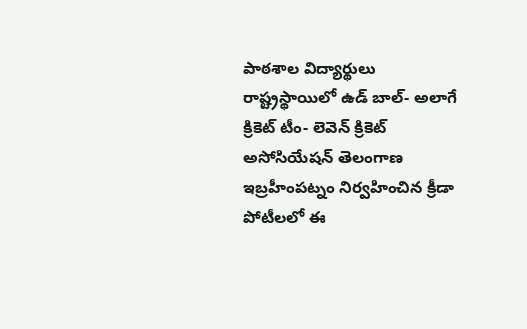పాఠశాల విద్యార్థులు రాష్ట్రస్థాయిలో ఉడ్ బాల్- అలాగే క్రికెట్ టీం- లెవెన్ క్రికెట్ అసోసియేషన్ తెలంగాణ ఇబ్రహీంపట్నం నిర్వహించిన క్రీడా పోటీలలో ఈ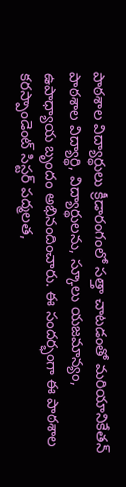పాఠశాల విద్యార్థులు క్రీడారంగంలో సత్తా చాటడంతో మరియానికేతన్ పాఠశాల విద్యార్థి, విద్యార్థులను, స్కూలు యజమాన్యం, ఉపాధ్యాయ బృందం అభినందించారు. ఈ సందర్భంగా ఈ పాఠశాల కరస్పాండెంట్ సిస్టర్ పద్మలత,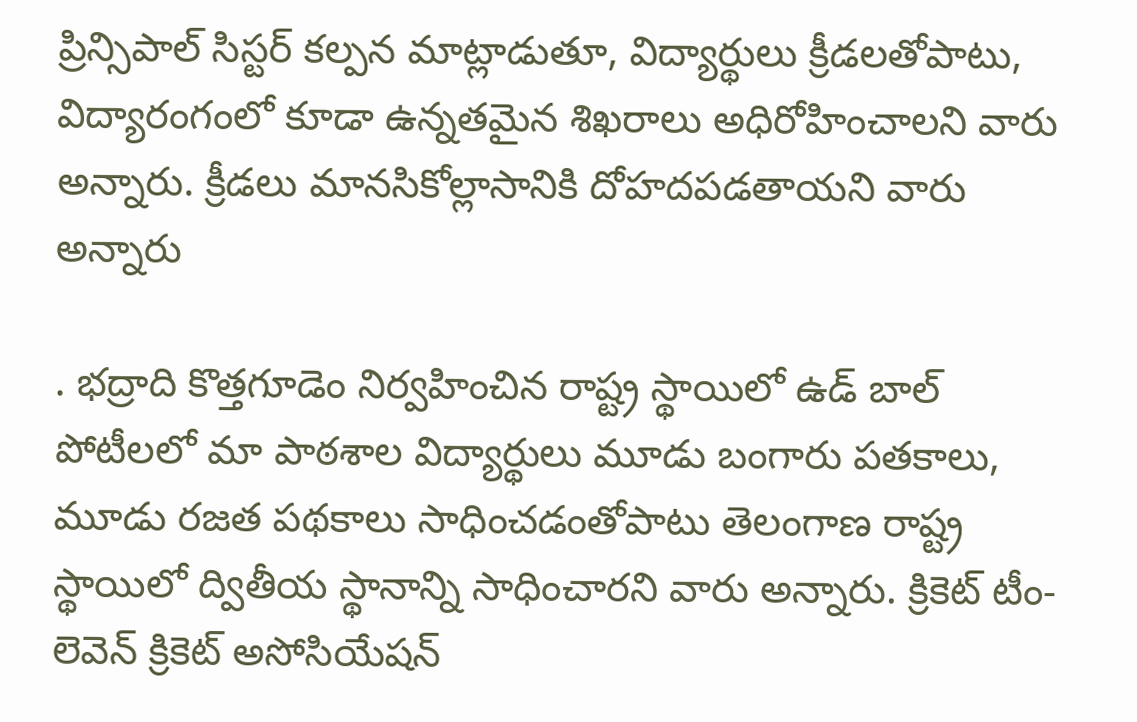ప్రిన్సిపాల్ సిస్టర్ కల్పన మాట్లాడుతూ, విద్యార్థులు క్రీడలతోపాటు, విద్యారంగంలో కూడా ఉన్నతమైన శిఖరాలు అధిరోహించాలని వారు అన్నారు. క్రీడలు మానసికోల్లాసానికి దోహదపడతాయని వారు అన్నారు

. భద్రాది కొత్తగూడెం నిర్వహించిన రాష్ట్ర స్థాయిలో ఉడ్ బాల్ పోటీలలో మా పాఠశాల విద్యార్థులు మూడు బంగారు పతకాలు, మూడు రజత పథకాలు సాధించడంతోపాటు తెలంగాణ రాష్ట్ర స్థాయిలో ద్వితీయ స్థానాన్ని సాధించారని వారు అన్నారు. క్రికెట్ టీం- లెవెన్ క్రికెట్ అసోసియేషన్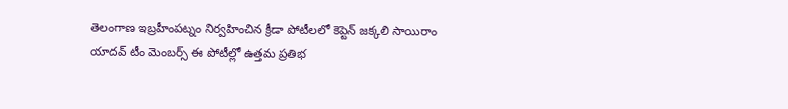తెలంగాణ ఇబ్రహీంపట్నం నిర్వహించిన క్రీడా పోటీలలో కెప్టెన్ జక్కలి సాయిరాం యాదవ్ టీం మెంబర్స్ ఈ పోటీల్లో ఉత్తమ ప్రతిభ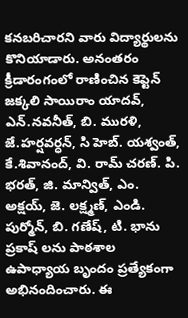కనబరిచారని వారు విద్యార్థులను కొనియాడారు. అనంతరం క్రీడారంగంలో రాణించిన కెప్టెన్ జక్కలి సాయిరాం యాదవ్, ఎన్.నవనీత్, బి. మురళి, జే.హర్షవర్ధన్, సి హెబ్. యశ్వంత్, కే.శివానంద్, వి. రామ్ చరణ్. పి. భరత్, జి. మాన్విత్, ఎం. అక్షయ్, జె. లక్ష్మణ్, ఎండి. పుర్మోన్, బి. గణేష్, టి. భాను ప్రకాష్ లను పాఠశాల ఉపాధ్యాయ బృందం ప్రత్యేకంగా అభినందించారు. ఈ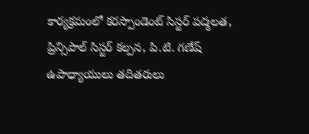కార్యక్రమంలో కరస్పాండెంట్ సిస్టర్ పద్మలత, ప్రిన్సిపాల్ సిస్టర్ కల్పన, పి.టి. గణేష్ ఉపాధ్యాయులు తదితరులు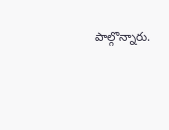పాల్గొన్నారు.